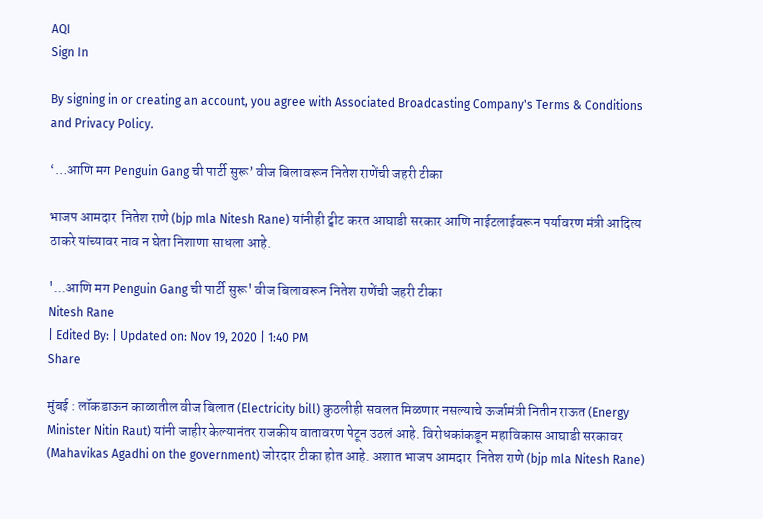AQI
Sign In

By signing in or creating an account, you agree with Associated Broadcasting Company's Terms & Conditions and Privacy Policy.

‘…आणि मग Penguin Gang ची पार्टी सुरू’ वीज बिलावरून नितेश राणेंची जहरी टीका

भाजप आमदार  नितेश राणे (bjp mla Nitesh Rane) यांनीही ट्वीट करत आघाडी सरकार आणि नाईटलाईवरून पर्यावरण मंत्री आदित्य ठाकरे यांच्यावर नाव न घेता निशाणा साधला आहे.

'...आणि मग Penguin Gang ची पार्टी सुरू' वीज बिलावरून नितेश राणेंची जहरी टीका
Nitesh Rane
| Edited By: | Updated on: Nov 19, 2020 | 1:40 PM
Share

मुंबई : लॉकडाऊन काळातील वीज बिलात (Electricity bill) कुठलीही सवलत मिळणार नसल्याचे ऊर्जामंत्री नितीन राऊत (Energy Minister Nitin Raut) यांनी जाहीर केल्यानंतर राजकीय वातावरण पेटून उठलं आहे. विरोधकांकडून महाविकास आघाडी सरकावर (Mahavikas Agadhi on the government) जोरदार टीका होत आहे. अशात भाजप आमदार  नितेश राणे (bjp mla Nitesh Rane)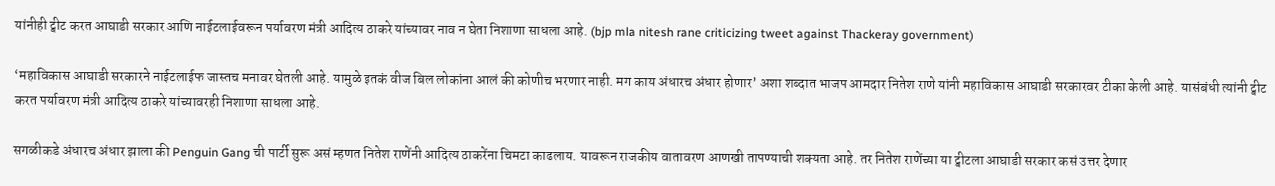यांनीही ट्वीट करत आघाडी सरकार आणि नाईटलाईवरून पर्यावरण मंत्री आदित्य ठाकरे यांच्यावर नाव न घेता निशाणा साधला आहे. (bjp mla nitesh rane criticizing tweet against Thackeray government)

‘महाविकास आघाडी सरकारने नाईटलाईफ जास्तच मनावर घेतली आहे. यामुळे इतकं वीज बिल लोकांना आलं की कोणीच भरणार नाही. मग काय अंधारच अंधार होणार’ अशा शब्दात भाजप आमदार नितेश राणे यांनी महाविकास आघाडी सरकारवर टीका केली आहे. यासंबंधी त्यांनी ट्वीट करत पर्यावरण मंत्री आदित्य ठाकरे यांच्यावरही निशाणा साधला आहे.

सगळीकडे अंधारच अंधार झाला की Penguin Gang ची पार्टी सुरू असं म्हणत नितेश राणेंनी आदित्य ठाकरेंना चिमटा काढलाय. यावरून राजकीय वातावरण आणखी तापण्याची शक्यता आहे. तर नितेश राणेंच्या या ट्वीटला आघाडी सरकार कसं उत्तर देणार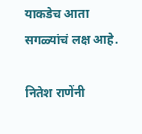याकडेच आता सगळ्यांचं लक्ष आहे.

नितेश राणेंनी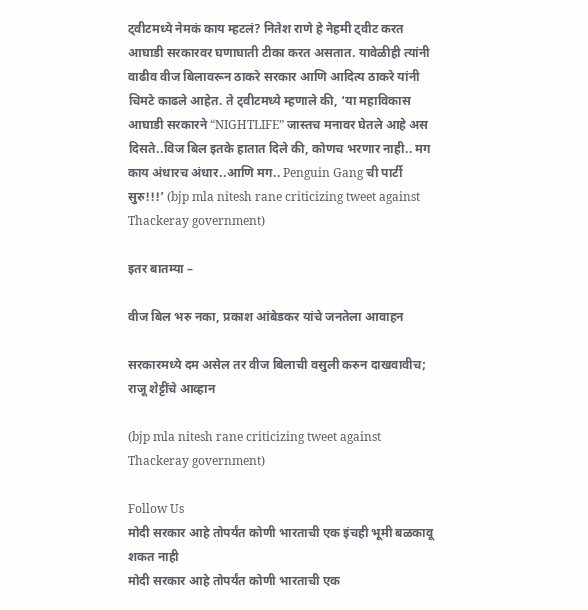ट्वीटमध्ये नेमकं काय म्हटलं? नितेश राणे हे नेहमी ट्वीट करत आघाडी सरकारवर घणाघाती टीका करत असतात. यावेळीही त्यांनी वाढीव वीज बिलावरून ठाकरे सरकार आणि आदित्य ठाकरे यांनी चिमटे काढले आहेत. ते ट्वीटमध्ये म्हणाले की, ‘या महाविकास आघाडी सरकारने “NIGHTLIFE” जास्तच मनावर घेतले आहे अस दिसते..विज बिल इतके हातात दिले की, कोणच भरणार नाही.. मग काय अंधारच अंधार..आणि मग.. Penguin Gang ची पार्टी सुरु!!!’ (bjp mla nitesh rane criticizing tweet against Thackeray government)

इतर बातम्या –

वीज बिल भरु नका, प्रकाश आंबेडकर यांचे जनतेला आवाहन

सरकारमध्ये दम असेल तर वीज बिलाची वसुली करुन दाखवावीच; राजू शेट्टींचे आव्हान

(bjp mla nitesh rane criticizing tweet against Thackeray government)

Follow Us
मोदी सरकार आहे तोपर्यंत कोणी भारताची एक इंचही भूमी बळकावू शकत नाही
मोदी सरकार आहे तोपर्यंत कोणी भारताची एक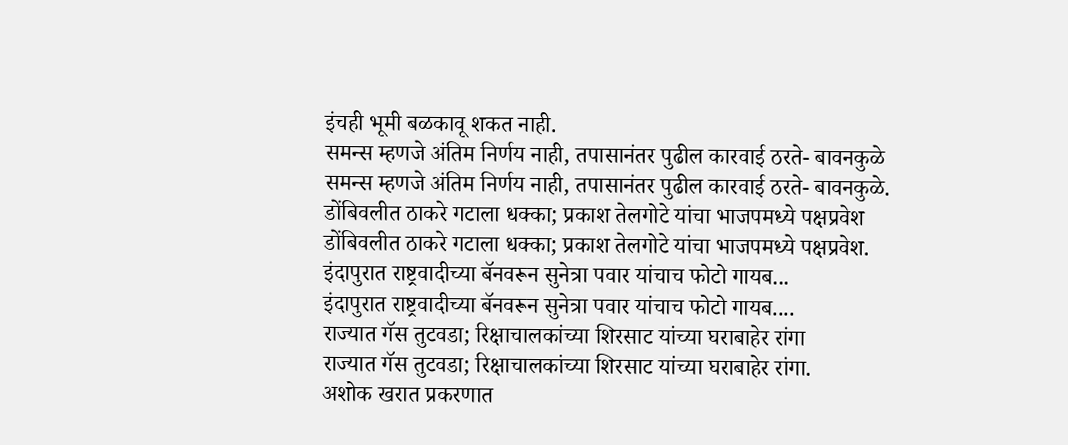इंचही भूमी बळकावू शकत नाही.
समन्स म्हणजे अंतिम निर्णय नाही, तपासानंतर पुढील कारवाई ठरते- बावनकुळे
समन्स म्हणजे अंतिम निर्णय नाही, तपासानंतर पुढील कारवाई ठरते- बावनकुळे.
डोंबिवलीत ठाकरे गटाला धक्का; प्रकाश तेलगोटे यांचा भाजपमध्ये पक्षप्रवेश
डोंबिवलीत ठाकरे गटाला धक्का; प्रकाश तेलगोटे यांचा भाजपमध्ये पक्षप्रवेश.
इंदापुरात राष्ट्रवादीच्या बॅनवरून सुनेत्रा पवार यांचाच फोटो गायब...
इंदापुरात राष्ट्रवादीच्या बॅनवरून सुनेत्रा पवार यांचाच फोटो गायब....
राज्यात गॅस तुटवडा; रिक्षाचालकांच्या शिरसाट यांच्या घराबाहेर रांगा
राज्यात गॅस तुटवडा; रिक्षाचालकांच्या शिरसाट यांच्या घराबाहेर रांगा.
अशोक खरात प्रकरणात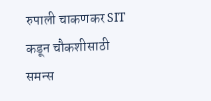रुपाली चाकणकर SIT कडून चौकशीसाठी समन्स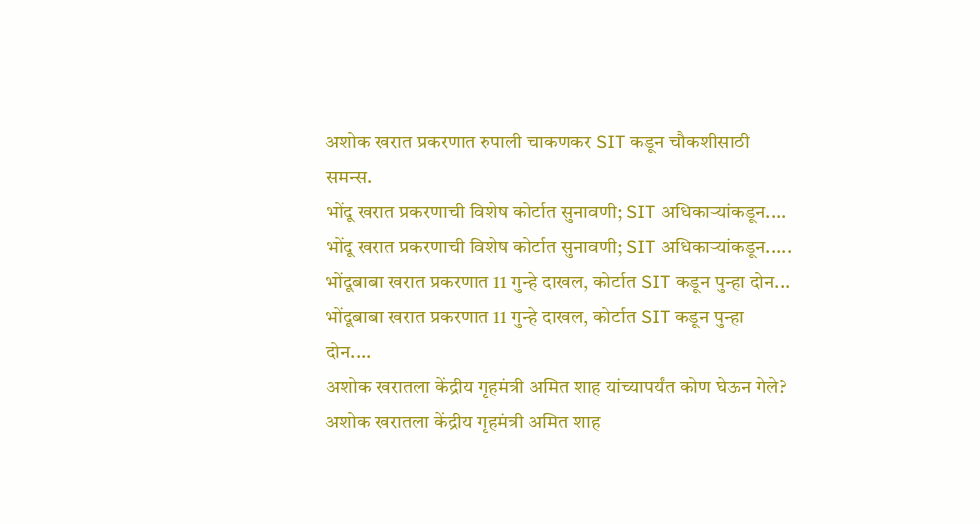अशोक खरात प्रकरणात रुपाली चाकणकर SIT कडून चौकशीसाठी समन्स.
भोंदू खरात प्रकरणाची विशेष कोर्टात सुनावणी; SIT अधिकाऱ्यांकडून....
भोंदू खरात प्रकरणाची विशेष कोर्टात सुनावणी; SIT अधिकाऱ्यांकडून.....
भोंदूबाबा खरात प्रकरणात 11 गुन्हे दाखल, कोर्टात SIT कडून पुन्हा दोन...
भोंदूबाबा खरात प्रकरणात 11 गुन्हे दाखल, कोर्टात SIT कडून पुन्हा दोन....
अशोक खरातला केंद्रीय गृहमंत्री अमित शाह यांच्यापर्यंत कोण घेऊन गेले?
अशोक खरातला केंद्रीय गृहमंत्री अमित शाह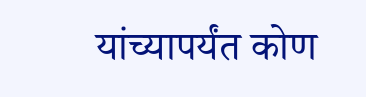यांच्यापर्यंत कोण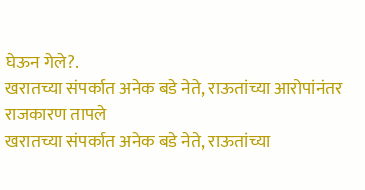घेऊन गेले?.
खरातच्या संपर्कात अनेक बडे नेते, राऊतांच्या आरोपांनंतर राजकारण तापले
खरातच्या संपर्कात अनेक बडे नेते, राऊतांच्या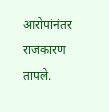आरोपांनंतर राजकारण तापले.